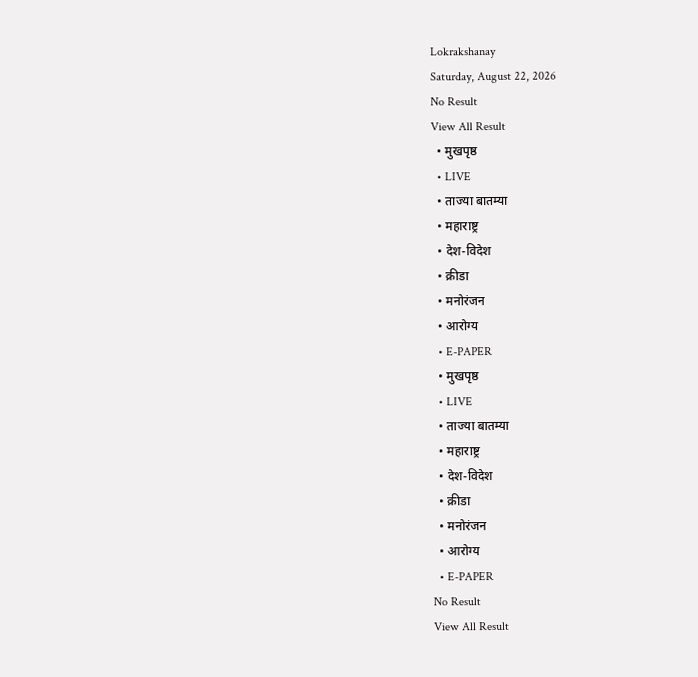Lokrakshanay
Saturday, August 22, 2026
No Result
View All Result
  • मुखपृष्ठ
  • LIVE
  • ताज्या बातम्या
  • महाराष्ट्र
  • देश-विदेश
  • क्रीडा
  • मनोरंजन
  • आरोग्य
  • E-PAPER
  • मुखपृष्ठ
  • LIVE
  • ताज्या बातम्या
  • महाराष्ट्र
  • देश-विदेश
  • क्रीडा
  • मनोरंजन
  • आरोग्य
  • E-PAPER
No Result
View All Result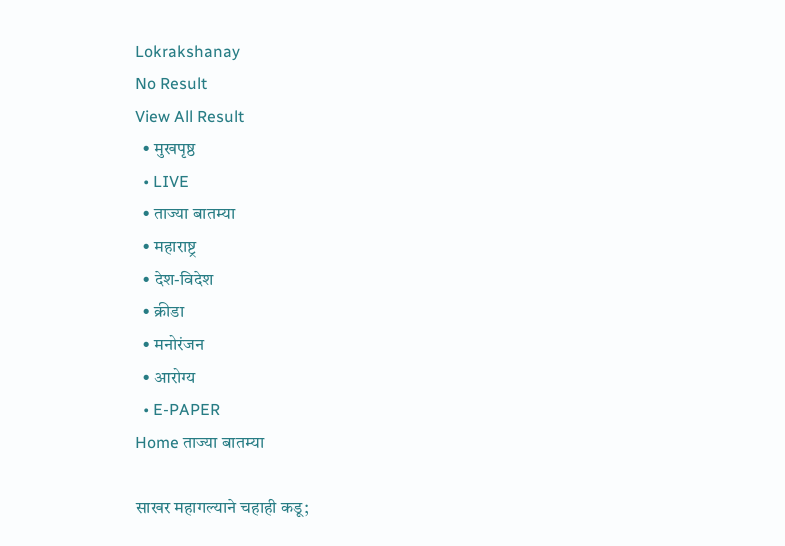Lokrakshanay
No Result
View All Result
  • मुखपृष्ठ
  • LIVE
  • ताज्या बातम्या
  • महाराष्ट्र
  • देश-विदेश
  • क्रीडा
  • मनोरंजन
  • आरोग्य
  • E-PAPER
Home ताज्या बातम्या

साखर महागल्याने चहाही कडू;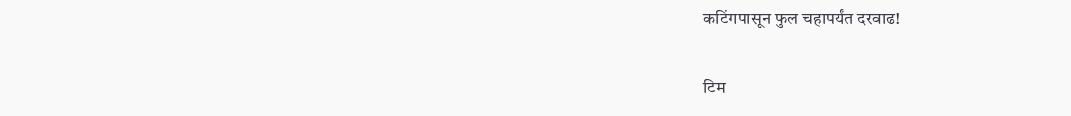कटिंगपासून फुल चहापर्यंत दरवाढ!

टिम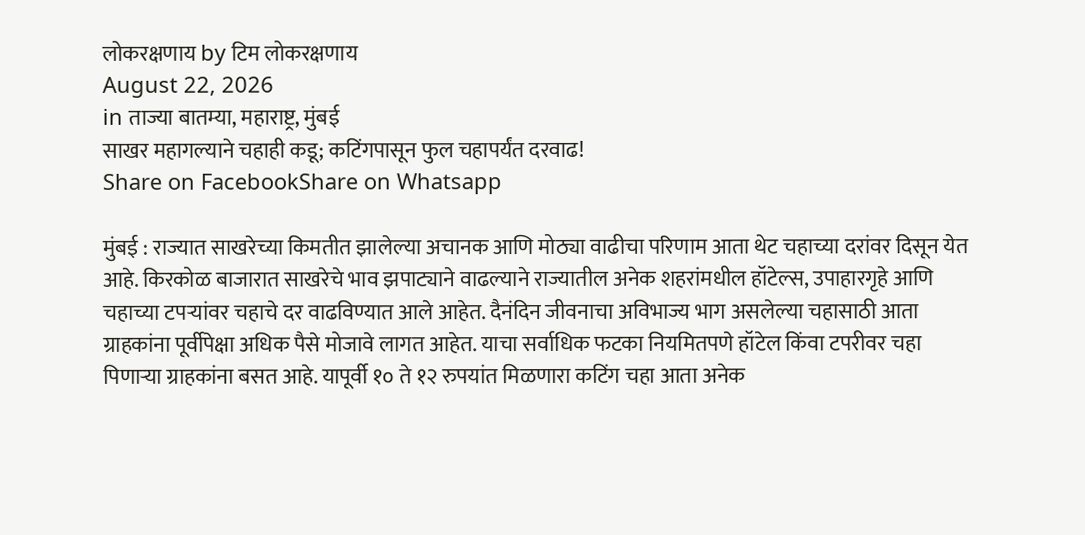लोकरक्षणाय by टिम लोकरक्षणाय
August 22, 2026
in ताज्या बातम्या, महाराष्ट्र, मुंबई
साखर महागल्याने चहाही कडू; कटिंगपासून फुल चहापर्यंत दरवाढ!
Share on FacebookShare on Whatsapp

मुंबई : राज्यात साखरेच्या किमतीत झालेल्या अचानक आणि मोठ्या वाढीचा परिणाम आता थेट चहाच्या दरांवर दिसून येत आहे. किरकोळ बाजारात साखरेचे भाव झपाट्याने वाढल्याने राज्यातील अनेक शहरांमधील हॉटेल्स, उपाहारगृहे आणि चहाच्या टपऱ्यांवर चहाचे दर वाढविण्यात आले आहेत. दैनंदिन जीवनाचा अविभाज्य भाग असलेल्या चहासाठी आता ग्राहकांना पूर्वीपेक्षा अधिक पैसे मोजावे लागत आहेत. याचा सर्वाधिक फटका नियमितपणे हॉटेल किंवा टपरीवर चहा पिणाऱ्या ग्राहकांना बसत आहे. यापूर्वी १० ते १२ रुपयांत मिळणारा कटिंग चहा आता अनेक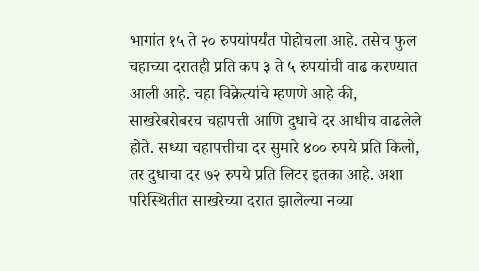भागांत १५ ते २० रुपयांपर्यंत पोहोचला आहे. तसेच फुल चहाच्या दरातही प्रति कप ३ ते ५ रुपयांची वाढ करण्यात आली आहे. चहा विक्रेत्यांचे म्हणणे आहे की, साखरेबरोबरच चहापत्ती आणि दुधाचे दर आधीच वाढलेले होते. सध्या चहापत्तीचा दर सुमारे ४०० रुपये प्रति किलो, तर दुधाचा दर ७२ रुपये प्रति लिटर इतका आहे. अशा परिस्थितीत साखरेच्या दरात झालेल्या नव्या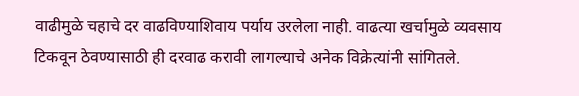वाढीमुळे चहाचे दर वाढविण्याशिवाय पर्याय उरलेला नाही. वाढत्या खर्चामुळे व्यवसाय टिकवून ठेवण्यासाठी ही दरवाढ करावी लागल्याचे अनेक विक्रेत्यांनी सांगितले.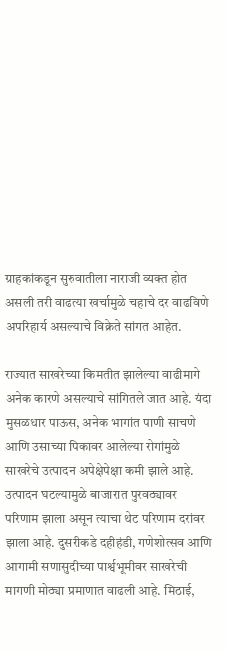ग्राहकांकडून सुरुवातीला नाराजी व्यक्त होत असली तरी वाढत्या खर्चामुळे चहाचे दर वाढविणे अपरिहार्य असल्याचे विक्रेते सांगत आहेत.

राज्यात साखरेच्या किमतीत झालेल्या वाढीमागे अनेक कारणे असल्याचे सांगितले जात आहे. यंदा मुसळधार पाऊस, अनेक भागांत पाणी साचणे आणि उसाच्या पिकावर आलेल्या रोगांमुळे साखरेचे उत्पादन अपेक्षेपेक्षा कमी झाले आहे. उत्पादन घटल्यामुळे बाजारात पुरवठ्यावर परिणाम झाला असून त्याचा थेट परिणाम दरांवर झाला आहे. दुसरीकडे दहीहंडी, गणेशोत्सव आणि आगामी सणासुदीच्या पार्श्वभूमीवर साखरेची मागणी मोठ्या प्रमाणात वाढली आहे. मिठाई,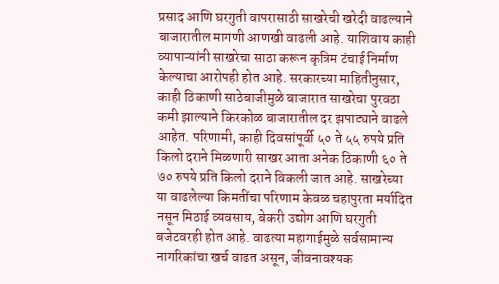प्रसाद आणि घरगुती वापरासाठी साखरेची खरेदी वाढल्याने बाजारातील मागणी आणखी वाढली आहे. याशिवाय काही व्यापाऱ्यांनी साखरेचा साठा करून कृत्रिम टंचाई निर्माण केल्याचा आरोपही होत आहे. सरकारच्या माहितीनुसार, काही ठिकाणी साठेबाजीमुळे बाजारात साखरेचा पुरवठा कमी झाल्याने किरकोळ बाजारातील दर झपाट्याने वाढले आहेत. परिणामी, काही दिवसांपूर्वी ५० ते ५५ रुपये प्रति किलो दराने मिळणारी साखर आता अनेक ठिकाणी ६० ते ७० रुपये प्रति किलो दराने विकली जात आहे. साखरेच्या या वाढलेल्या किमतींचा परिणाम केवळ चहापुरता मर्यादित नसून मिठाई व्यवसाय, बेकरी उद्योग आणि घरगुती बजेटवरही होत आहे. वाढत्या महागाईमुळे सर्वसामान्य नागरिकांचा खर्च वाढत असून, जीवनावश्यक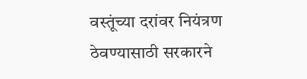वस्तूंच्या दरांवर नियंत्रण ठेवण्यासाठी सरकारने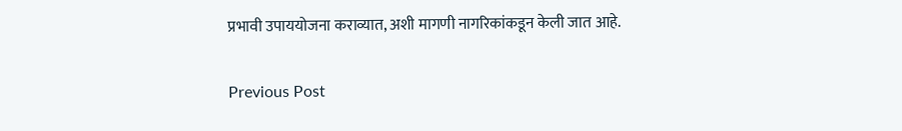प्रभावी उपाययोजना कराव्यात, अशी मागणी नागरिकांकडून केली जात आहे.

Previous Post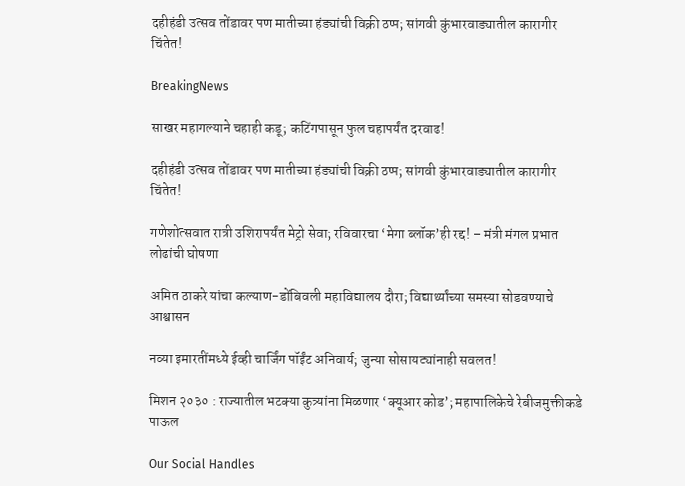दहीहंडी उत्सव तोंडावर पण मातीच्या हंड्यांची विक्री ठप्प; सांगवी कुंभारवाड्यातील कारागीर चिंतेत!

BreakingNews

साखर महागल्याने चहाही कडू; कटिंगपासून फुल चहापर्यंत दरवाढ!

दहीहंडी उत्सव तोंडावर पण मातीच्या हंड्यांची विक्री ठप्प; सांगवी कुंभारवाड्यातील कारागीर चिंतेत!

गणेशोत्सवात रात्री उशिरापर्यंत मेट्रो सेवा; रविवारचा ‘मेगा ब्लॉक’ही रद्द! – मंत्री मंगल प्रभात लोढांची घोषणा

अमित ठाकरे यांचा कल्याण-डोंबिवली महाविद्यालय दौरा; विद्यार्थ्यांच्या समस्या सोडवण्याचे आश्वासन

नव्या इमारतींमध्ये ईव्ही चार्जिंग पॉईंट अनिवार्य; जुन्या सोसायट्यांनाही सवलत!

मिशन २०३० : राज्यातील भटक्या कुत्र्यांना मिळणार ‘क्यूआर कोड’; महापालिकेचे रेबीजमुक्तीकडे पाऊल

Our Social Handles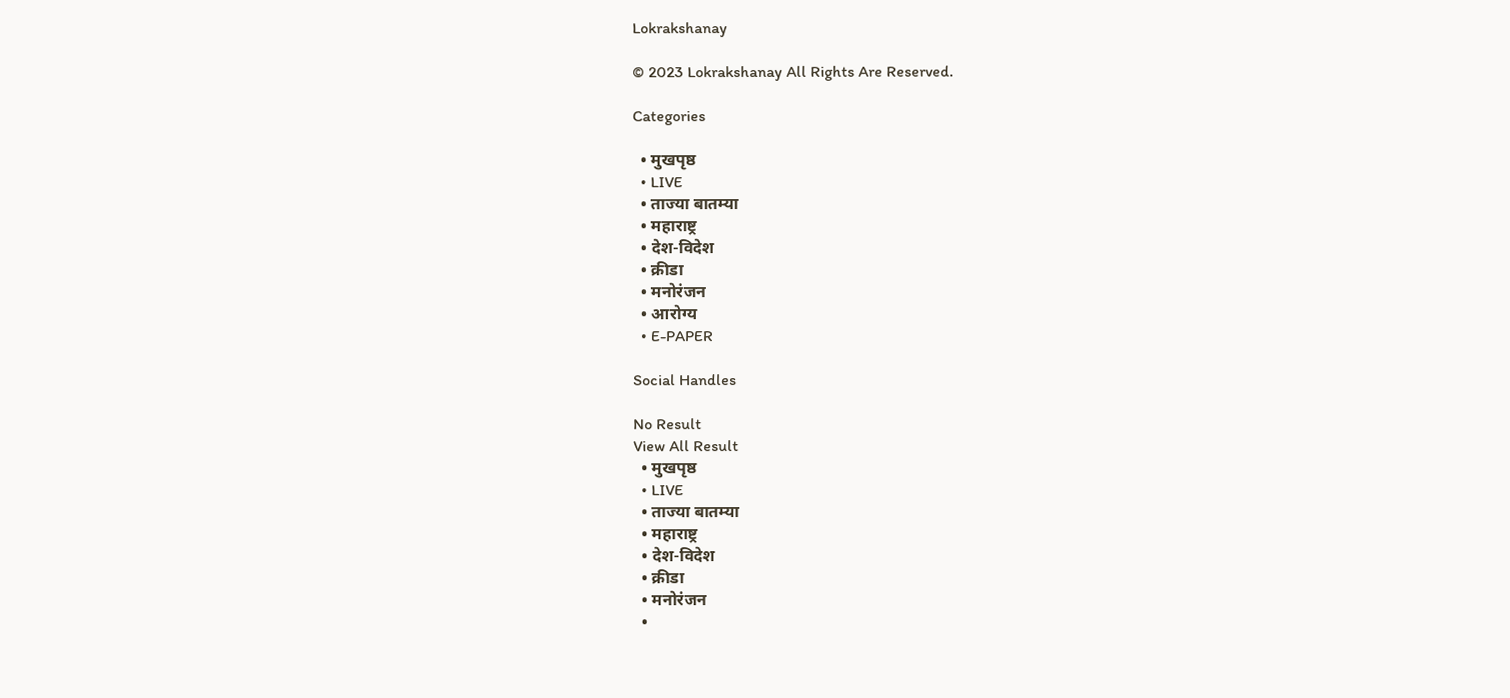Lokrakshanay

© 2023 Lokrakshanay All Rights Are Reserved.

Categories

  • मुखपृष्ठ
  • LIVE
  • ताज्या बातम्या
  • महाराष्ट्र
  • देश-विदेश
  • क्रीडा
  • मनोरंजन
  • आरोग्य
  • E-PAPER

Social Handles

No Result
View All Result
  • मुखपृष्ठ
  • LIVE
  • ताज्या बातम्या
  • महाराष्ट्र
  • देश-विदेश
  • क्रीडा
  • मनोरंजन
  •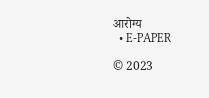आरोग्य
  • E-PAPER

© 2023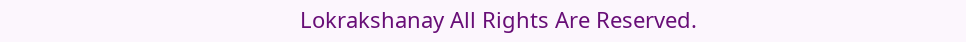Lokrakshanay All Rights Are Reserved.